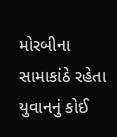મોરબીના સામાકાંઠે રહેતા યુવાનનું કોઈ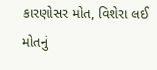કારણોસર મોત, વિશેરા લઈ મોતનું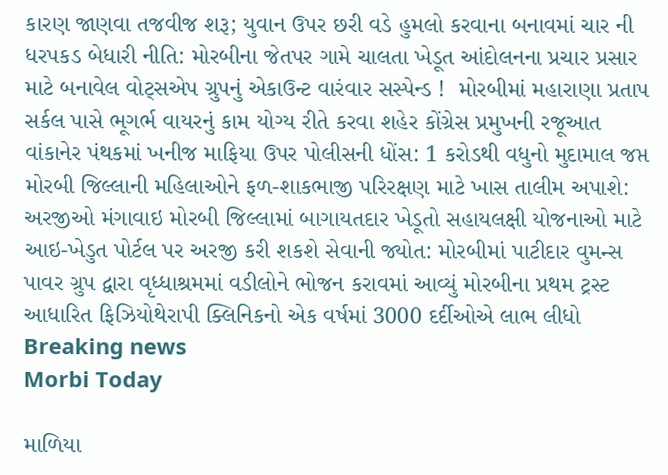કારણ જાણવા તજવીજ શરૂ; યુવાન ઉપર છરી વડે હુમલો કરવાના બનાવમાં ચાર ની ધરપકડ બેધારી નીતિ: મોરબીના જેતપર ગામે ચાલતા ખેડૂત આંદોલનના પ્રચાર પ્રસાર માટે બનાવેલ વોટ્સએપ ગ્રુપનું એકાઉન્ટ વારંવાર સસ્પેન્ડ !  મોરબીમાં મહારાણા પ્રતાપ સર્કલ પાસે ભૂગર્ભ વાયરનું કામ યોગ્ય રીતે કરવા શહેર કોંગ્રેસ પ્રમુખની રજૂઆત વાંકાનેર પંથકમાં ખનીજ માફિયા ઉપર પોલીસની ધોંસ: 1 કરોડથી વધુનો મુદામાલ જપ્ત મોરબી જિલ્લાની મહિલાઓને ફળ-શાકભાજી પરિરક્ષણ માટે ખાસ તાલીમ અપાશે: અરજીઓ મંગાવાઇ મોરબી જિલ્લામાં બાગાયતદાર ખેડૂતો સહાયલક્ષી યોજનાઓ માટે આઇ-ખેડુત પોર્ટલ પર અરજી કરી શકશે સેવાની જ્યોત: મોરબીમાં પાટીદાર વુમન્સ પાવર ગ્રુપ દ્વારા વૃધ્ધાશ્રમમાં વડીલોને ભોજન કરાવમાં આવ્યું મોરબીના પ્રથમ ટ્રસ્ટ આધારિત ફિઝિયોથેરાપી ક્લિનિકનો એક વર્ષમાં 3000 દર્દીઓએ લાભ લીધો
Breaking news
Morbi Today

માળિયા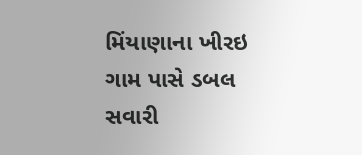મિંયાણાના ખીરઇ ગામ પાસે ડબલ સવારી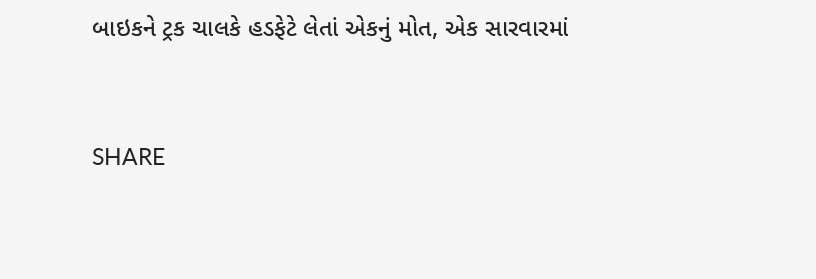બાઇકને ટ્રક ચાલકે હડફેટે લેતાં એકનું મોત, એક સારવારમાં


SHARE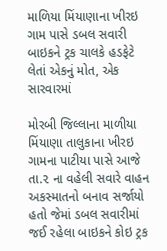માળિયા મિંયાણાના ખીરઇ ગામ પાસે ડબલ સવારી બાઇકને ટ્રક ચાલકે હડફેટે લેતાં એકનું મોત, એક સારવારમાં

મોરબી જિલ્લાના માળીયા મિંયાણા તાલુકાના ખીરઇ ગામના પાટીયા પાસે આજે તા.૨ ના વહેલી સવારે વાહન અકસ્માતનો બનાવ સર્જાયો હતો જેમાં ડબલ સવારીમાં જઈ રહેલા બાઇકને કોઇ ટ્રક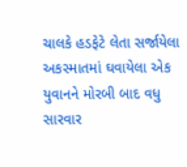ચાલકે હડફેટે લેતા સર્જાયેલા અકસ્માતમાં ઘવાયેલા એક યુવાનને મોરબી બાદ વધુ સારવાર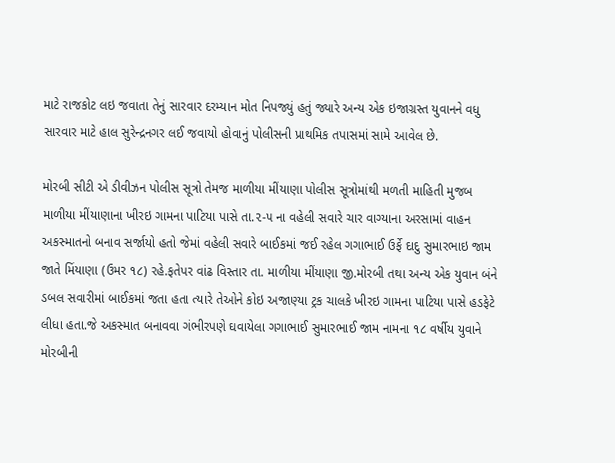માટે રાજકોટ લઇ જવાતા તેનું સારવાર દરમ્યાન મોત નિપજ્યું હતું જ્યારે અન્ય એક ઇજાગ્રસ્ત યુવાનને વધુ સારવાર માટે હાલ સુરેન્દ્રનગર લઈ જવાયો હોવાનું પોલીસની પ્રાથમિક તપાસમાં સામે આવેલ છે.

મોરબી સીટી એ ડીવીઝન પોલીસ સૂત્રો તેમજ માળીયા મીંયાણા પોલીસ સૂત્રોમાંથી મળતી માહિતી મુજબ માળીયા મીંયાણાના ખીરઇ ગામના પાટિયા પાસે તા.૨-૫ ના વહેલી સવારે ચાર વાગ્યાના અરસામાં વાહન અકસ્માતનો બનાવ સર્જાયો હતો જેમાં વહેલી સવારે બાઈકમાં જઈ રહેલ ગગાભાઈ ઉર્ફે દાદુ સુમારભાઇ જામ જાતે મિંયાણા (ઉમર ૧૮) રહે.ફતેપર વાંઢ વિસ્તાર તા. માળીયા મીંયાણા જી.મોરબી તથા અન્ય એક યુવાન બંને ડબલ સવારીમાં બાઈકમાં જતા હતા ત્યારે તેઓને કોઇ અજાણ્યા ટ્રક ચાલકે ખીરઇ ગામના પાટિયા પાસે હડફેટે લીધા હતા.જે અકસ્માત બનાવવા ગંભીરપણે ઘવાયેલા ગગાભાઈ સુમારભાઈ જામ નામના ૧૮ વર્ષીય યુવાને મોરબીની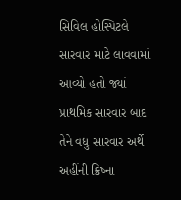સિવિલ હોસ્પિટલે સારવાર માટે લાવવામાં આવ્યો હતો જ્યાં પ્રાથમિક સારવાર બાદ તેને વધુ સારવાર અર્થે અહીંની ક્રિષ્ના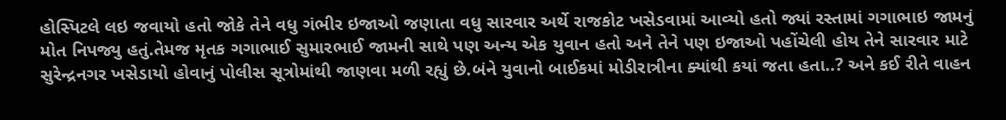હોસ્પિટલે લઇ જવાયો હતો જોકે તેને વધુ ગંભીર ઇજાઓ જણાતા વધુ સારવાર અર્થે રાજકોટ ખસેડવામાં આવ્યો હતો જ્યાં રસ્તામાં ગગાભાઇ જામનું મોત નિપજ્યુ હતું.તેમજ મૃતક ગગાભાઈ સુમારભાઈ જામની સાથે પણ અન્ય એક યુવાન હતો અને તેને પણ ઇજાઓ પહોંચેલી હોય તેને સારવાર માટે સુરેન્દ્રનગર ખસેડાયો હોવાનું પોલીસ સૂત્રોમાંથી જાણવા મળી રહ્યું છે.બંને યુવાનો બાઈકમાં મોડીરાત્રીના ક્યાંથી કયાં જતા હતા..? અને કઈ રીતે વાહન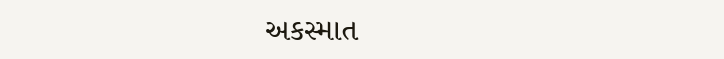અકસ્માત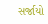સર્જાયો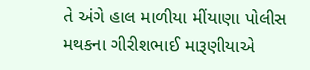તે અંગે હાલ માળીયા મીંયાણા પોલીસ મથકના ગીરીશભાઈ મારૂણીયાએ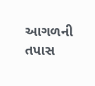આગળની તપાસ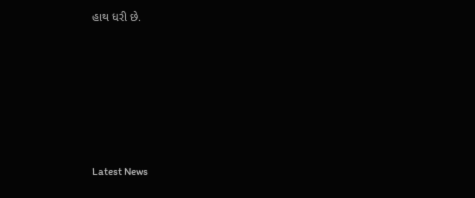હાથ ધરી છે.






Latest News